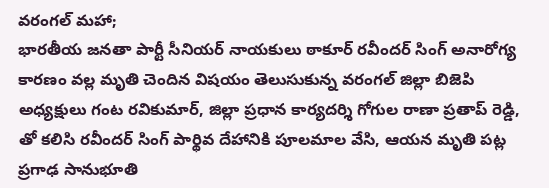వరంగల్ మహా;
భారతీయ జనతా పార్టీ సీనియర్ నాయకులు ఠాకూర్ రవీందర్ సింగ్ అనారోగ్య కారణం వల్ల మృతి చెందిన విషయం తెలుసుకున్న వరంగల్ జిల్లా బిజెపి అధ్యక్షులు గంట రవికుమార్, జిల్లా ప్రధాన కార్యదర్శి గోగుల రాణా ప్రతాప్ రెడ్డి, తో కలిసి రవీందర్ సింగ్ పార్థివ దేహానికి పూలమాల వేసి, ఆయన మృతి పట్ల ప్రగాఢ సానుభూతి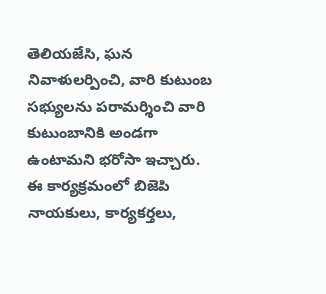తెలియజేసి, ఘన నివాళులర్పించి, వారి కుటుంబ సభ్యులను పరామర్శించి వారి కుటుంబానికి అండగా ఉంటామని భరోసా ఇచ్చారు.
ఈ కార్యక్రమంలో బిజెపి నాయకులు, కార్యకర్తలు,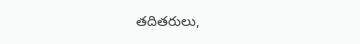తదితరులు,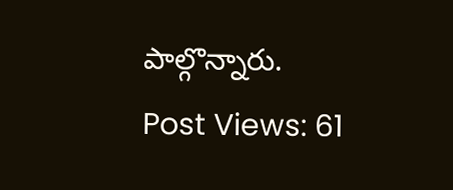పాల్గొన్నారు.
Post Views: 61